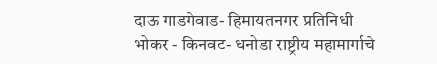दाऊ गाडगेवाड- हिमायतनगर प्रतिनिधी
भोकर - किनवट- धनोडा राष्ट्रीय महामार्गाचे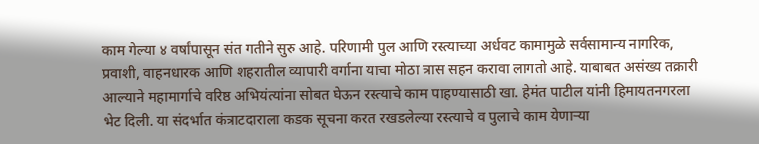काम गेल्या ४ वर्षांपासून संत गतीने सुरु आहे. परिणामी पुल आणि रस्त्याच्या अर्धवट कामामुळे सर्वसामान्य नागरिक, प्रवाशी, वाहनधारक आणि शहरातील व्यापारी वर्गाना याचा मोठा त्रास सहन करावा लागतो आहे. याबाबत असंख्य तक्रारी आल्याने महामार्गाचे वरिष्ठ अभियंत्यांना सोबत घेऊन रस्त्याचे काम पाहण्यासाठी खा. हेमंत पाटील यांनी हिमायतनगरला भेट दिली. या संदर्भात कंत्राटदाराला कडक सूचना करत रखडलेल्या रस्त्याचे व पुलाचे काम येणाऱ्या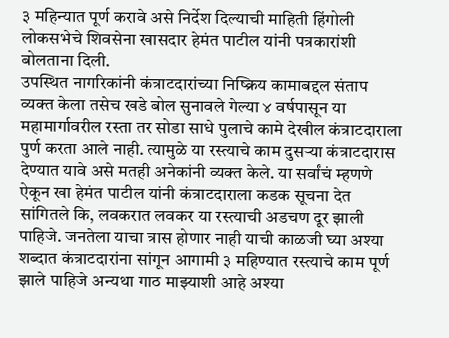३ महिन्यात पूर्ण करावे असे निर्देश दिल्याची माहिती हिंगोली लोकसभेचे शिवसेना खासदार हेमंत पाटील यांनी पत्रकारांशी बोलताना दिली.
उपस्थित नागरिकांनी कंत्राटदारांच्या निष्क्रिय कामाबद्दल संताप व्यक्त केला तसेच खडे बोल सुनावले गेल्या ४ वर्षपासून या महामार्गावरील रस्ता तर सोडा साधे पुलाचे कामे देखील कंत्राटदाराला पुर्ण करता आले नाही. त्यामुळे या रस्त्याचे काम दुसऱ्या कंत्राटदारास देण्यात यावे असे मतही अनेकांनी व्यक्त केले. या सर्वांचं म्हणणे ऐकून खा हेमंत पाटील यांनी कंत्राटदाराला कडक सूचना देत सांगितले कि, लवकरात लवकर या रस्त्याची अडचण दूर झाली पाहिजे. जनतेला याचा त्रास होणार नाही याची काळजी घ्या अश्या शब्दात कंत्राटदारांना सांगून आगामी ३ महिण्यात रस्त्याचे काम पूर्ण झाले पाहिजे अन्यथा गाठ माझ्याशी आहे अश्या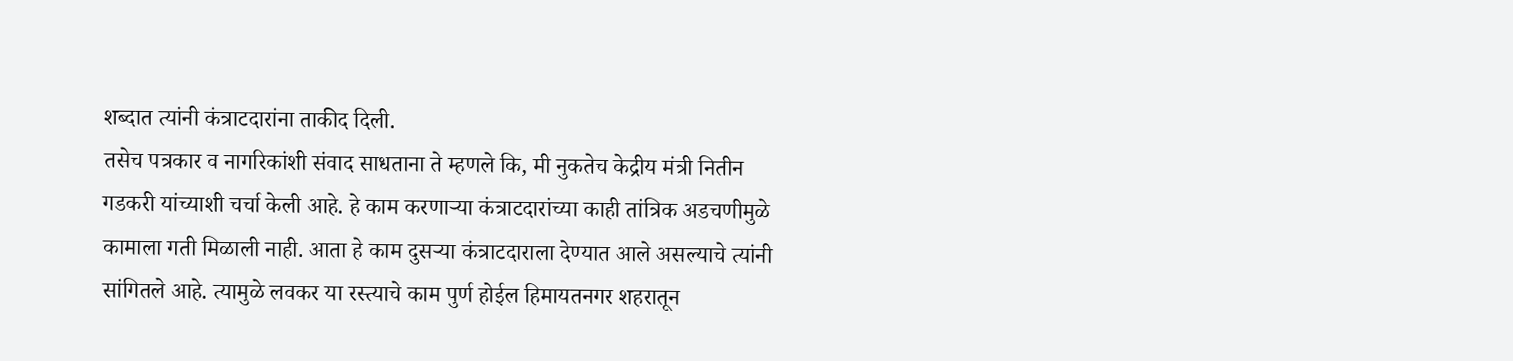शब्दात त्यांनी कंत्राटदारांना ताकीद दिली.
तसेच पत्रकार व नागरिकांशी संवाद साधताना ते म्हणले कि, मी नुकतेच केद्रीय मंत्री नितीन गडकरी यांच्याशी चर्चा केली आहे. हे काम करणाऱ्या कंत्राटदारांच्या काही तांत्रिक अडचणीमुळे कामाला गती मिळाली नाही. आता हे काम दुसऱ्या कंत्राटदाराला देण्यात आले असल्याचे त्यांनी सांगितले आहे. त्यामुळे लवकर या रस्त्याचे काम पुर्ण होईल हिमायतनगर शहरातून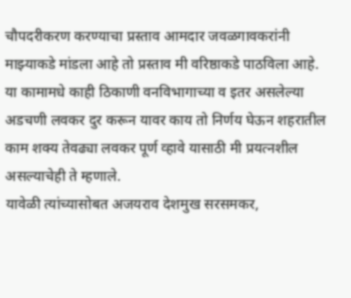चौपदरीकरण करण्याचा प्रस्ताव आमदार जवळगावकरांनी माझ्याकडे मांडला आहे तो प्रस्ताव मी वरिष्ठाकडे पाठविला आहे. या कामामधे काही ठिकाणी वनविभागाच्या व इतर असलेल्या अडचणी लवकर दुर करून यावर काय तो निर्णय घेऊन शहरातील काम शक्य तेवढ्या लवकर पूर्ण व्हावे यासाठी मी प्रयत्नशील असल्याचेही ते म्हणाले.
यावेळी त्यांच्यासोबत अजयराव देशमुख सरसमकर,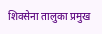शिवसेना तालुका प्रमुख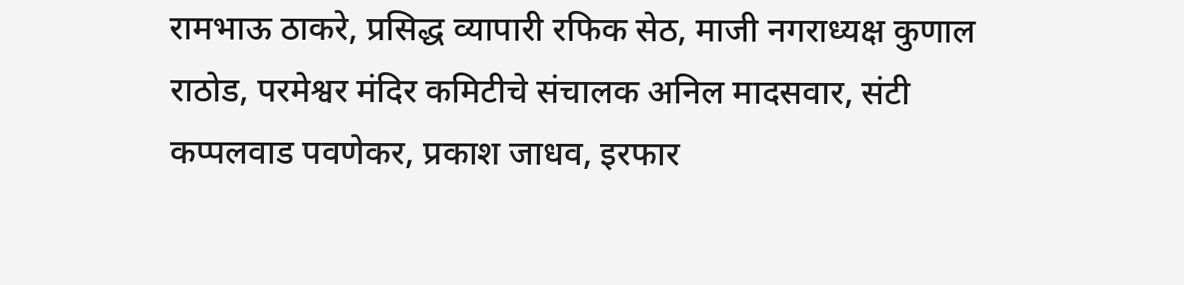रामभाऊ ठाकरे, प्रसिद्ध व्यापारी रफिक सेठ, माजी नगराध्यक्ष कुणाल राठोड, परमेश्वर मंदिर कमिटीचे संचालक अनिल मादसवार, संटी कप्पलवाड पवणेकर, प्रकाश जाधव, इरफार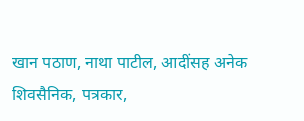खान पठाण, नाथा पाटील, आदींसह अनेक शिवसैनिक, पत्रकार,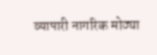व्यापारी नागरिक मोठ्या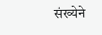संख्येने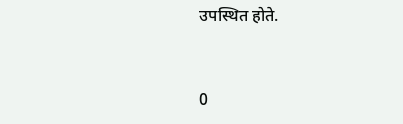उपस्थित होते.


0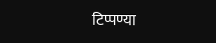टिप्पण्या